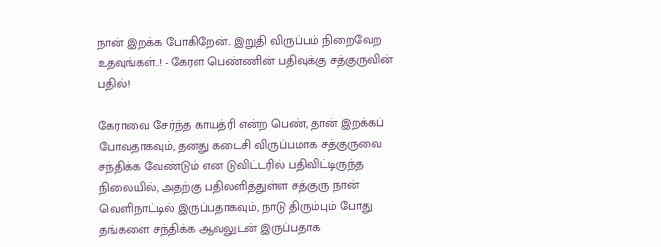நான் இறக்க போகிறேன்.. இறுதி விருப்பம் நிறைவேற உதவுங்கள்..! - கேரள பெண்ணின் பதிவுக்கு சத்குருவின் பதில்!

கேராவை சேர்ந்த காயத்ரி என்ற பெண், தான் இறக்கப் போவதாகவும், தனது கடைசி விருப்பமாக சத்குருவை சந்திக்க வேண்டும் என டுவிட்டரில் பதிவிட்டிருந்த நிலையில், அதற்கு பதிலளித்துள்ள சத்குரு நான் வெளிநாட்டில் இருப்பதாகவும், நாடு திரும்பும் போது தங்களை சந்திக்க ஆவலுடன் இருப்பதாக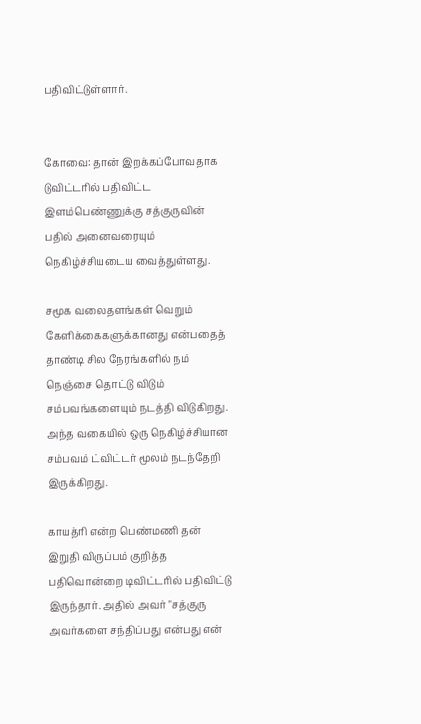பதிவிட்டுள்ளார்.


கோவை: தான் இறக்கப்போவதாக டுவிட்டரில் பதிவிட்ட இளம்பெண்ணுக்கு சத்குருவின் பதில் அனைவரையும் நெகிழ்ச்சியடைய வைத்துள்ளது.

சமூக வலைதளங்கள்‌ வெறும்‌ கேளிக்கைகளுக்கானது என்பதைத்‌ தாண்டி சில நேரங்களில்‌ நம்‌ நெஞ்சை தொட்டு விடும்‌ சம்பவங்களையும்‌ நடத்தி விடுகிறது. அந்த வகையில்‌ ஒரு நெகிழ்ச்சியான சம்பவம்‌ ட்விட்டர்‌ மூலம்‌ நடந்தேறி இருக்கிறது.

காயத்ரி என்ற பெண்மணி தன்‌ இறுதி விருப்பம்‌ குறித்த பதிவொன்றை டிவிட்டரில்‌ பதிவிட்டு இருந்தார்‌. அதில்‌ அவர்‌ "சத்குரு அவர்களை சந்திப்பது என்பது என்‌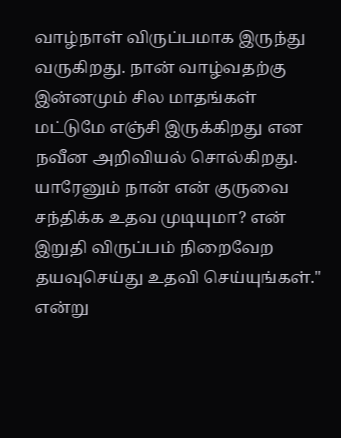வாழ்நாள்‌ விருப்பமாக இருந்து வருகிறது. நான்‌ வாழ்வதற்கு இன்னமும்‌ சில மாதங்கள்‌ மட்டுமே எஞ்சி இருக்கிறது என நவீன அறிவியல்‌ சொல்கிறது. யாரேனும்‌ நான்‌ என்‌ குருவை சந்திக்க உதவ முடியுமா? என்‌ இறுதி விருப்பம் நிறைவேற தயவுசெய்து உதவி செய்யுங்கள்‌." என்று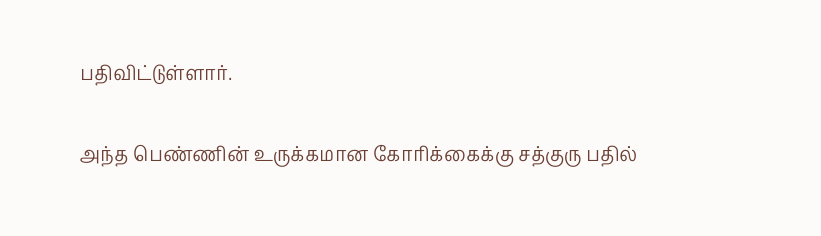பதிவிட்டுள்ளார்‌.

அந்த பெண்ணின்‌ உருக்கமான கோரிக்கைக்கு சத்குரு பதில்‌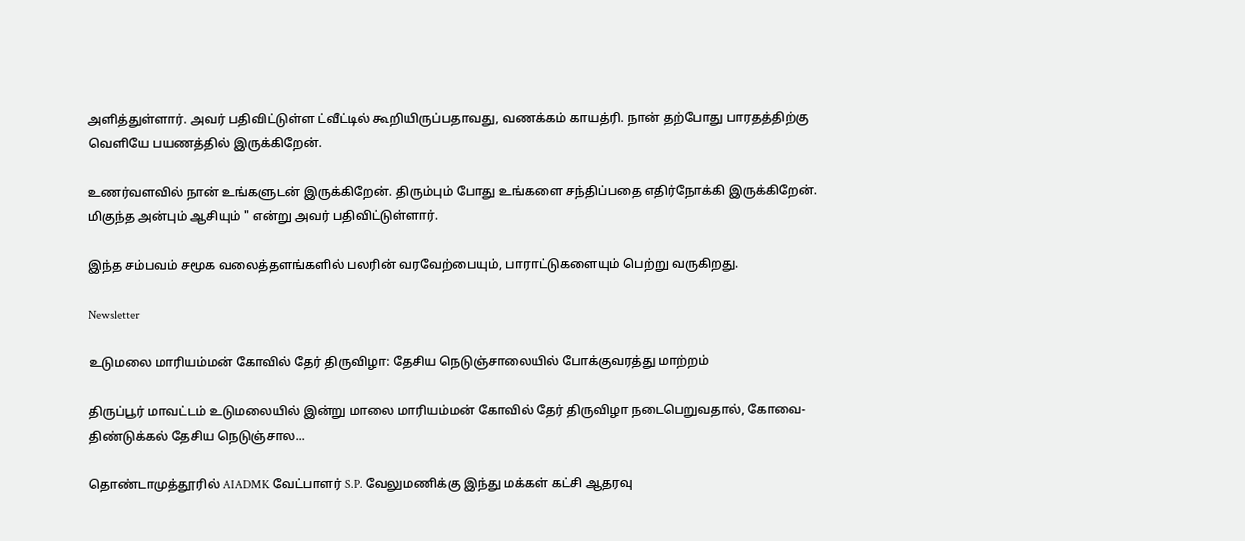அளித்துள்ளார்‌. அவர்‌ பதிவிட்டுள்ள ட்வீட்டில்‌ கூறியிருப்பதாவது, வணக்கம்‌ காயத்ரி. நான்‌ தற்போது பாரதத்திற்கு வெளியே பயணத்தில்‌ இருக்கிறேன்‌.

உணர்வளவில்‌ நான்‌ உங்களுடன்‌ இருக்கிறேன்‌. திரும்பும் போது உங்களை சந்திப்பதை எதிர்நோக்கி இருக்கிறேன்‌. மிகுந்த அன்பும்‌ ஆசியும்‌ " என்று அவர்‌ பதிவிட்டுள்ளார்‌.

இந்த சம்பவம்‌ சமூக வலைத்தளங்களில்‌ பலரின்‌ வரவேற்பையும்‌, பாராட்டுகளையும்‌ பெற்று வருகிறது.

Newsletter

உடுமலை மாரியம்மன் கோவில் தேர் திருவிழா: தேசிய நெடுஞ்சாலையில் போக்குவரத்து மாற்றம்

திருப்பூர் மாவட்டம் உடுமலையில் இன்று மாலை மாரியம்மன் கோவில் தேர் திருவிழா நடைபெறுவதால், கோவை-திண்டுக்கல் தேசிய நெடுஞ்சால...

தொண்டாமுத்தூரில் AIADMK வேட்பாளர் S.P. வேலுமணிக்கு இந்து மக்கள் கட்சி ஆதரவு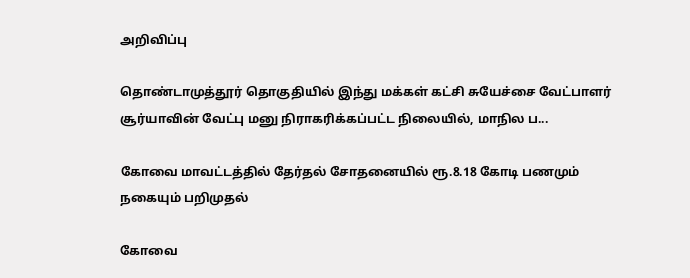அறிவிப்பு

தொண்டாமுத்தூர் தொகுதியில் இந்து மக்கள் கட்சி சுயேச்சை வேட்பாளர் சூர்யாவின் வேட்பு மனு நிராகரிக்கப்பட்ட நிலையில், மாநில ப...

கோவை மாவட்டத்தில் தேர்தல் சோதனையில் ரூ.8.18 கோடி பணமும் நகையும் பறிமுதல்

கோவை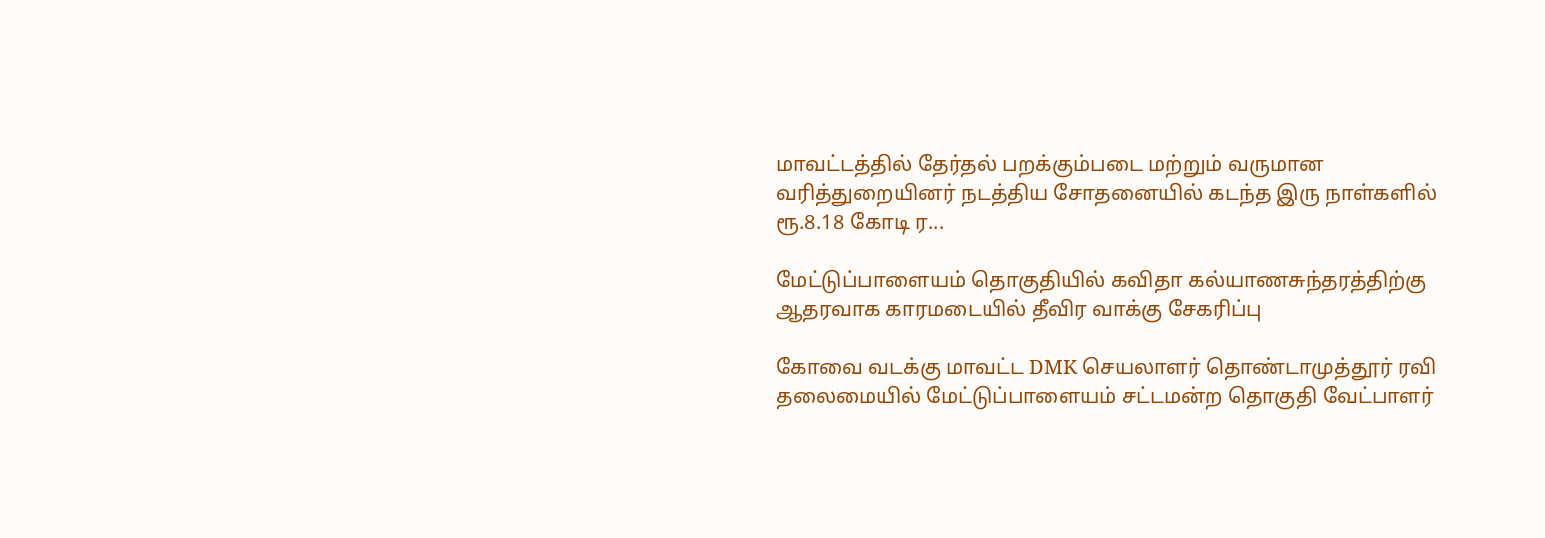மாவட்டத்தில் தேர்தல் பறக்கும்படை மற்றும் வருமான வரித்துறையினர் நடத்திய சோதனையில் கடந்த இரு நாள்களில் ரூ.8.18 கோடி ர...

மேட்டுப்பாளையம் தொகுதியில் கவிதா கல்யாணசுந்தரத்திற்கு ஆதரவாக காரமடையில் தீவிர வாக்கு சேகரிப்பு

கோவை வடக்கு மாவட்ட DMK செயலாளர் தொண்டாமுத்தூர் ரவி தலைமையில் மேட்டுப்பாளையம் சட்டமன்ற தொகுதி வேட்பாளர்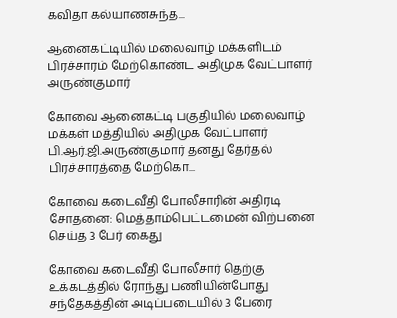கவிதா கல்யாணசுந்த...

ஆனைகட்டியில் மலைவாழ் மக்களிடம் பிரச்சாரம் மேற்கொண்ட அதிமுக வேட்பாளர் அருண்குமார்

கோவை ஆனைகட்டி பகுதியில் மலைவாழ் மக்கள் மத்தியில் அதிமுக வேட்பாளர் பி.ஆர்.ஜி.அருண்குமார் தனது தேர்தல் பிரச்சாரத்தை மேற்கொ...

கோவை கடைவீதி போலீசாரின் அதிரடி சோதனை: மெத்தாம்பெட்டமைன் விற்பனை செய்த 3 பேர் கைது

கோவை கடைவீதி போலீசார் தெற்கு உக்கடத்தில் ரோந்து பணியின்போது சந்தேகத்தின் அடிப்படையில் 3 பேரை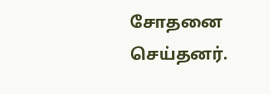சோதனை செய்தனர்.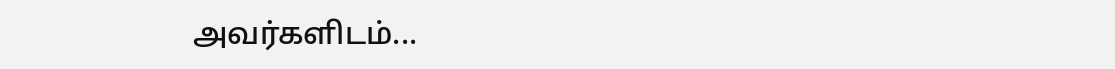அவர்களிடம்...